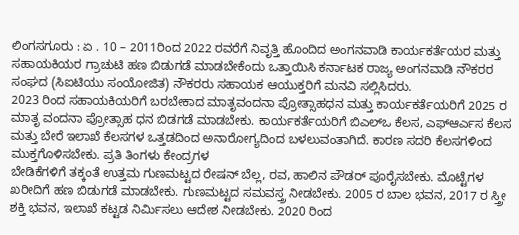ಲಿಂಗಸಗೂರು : ಏ . 10 – 2011ರಿಂದ 2022 ರವರೆಗೆ ನಿವೃತ್ತಿ ಹೊಂದಿದ ಅಂಗನವಾಡಿ ಕಾರ್ಯಕರ್ತೆಯರ ಮತ್ತು ಸಹಾಯಕಿಯರ ಗ್ರಾಚುಟಿ ಹಣ ಬಿಡುಗಡೆ ಮಾಡಬೇಕೆಂದು ಒತ್ತಾಯಿಸಿ ಕರ್ನಾಟಕ ರಾಜ್ಯ ಅಂಗನವಾಡಿ ನೌಕರರ ಸಂಘದ (ಸಿಐಟಿಯು ಸಂಯೋಜಿತ) ನೌಕರರು ಸಹಾಯಕ ಆಯುಕ್ತರಿಗೆ ಮನವಿ ಸಲ್ಲಿಸಿದರು.
2023 ರಿಂದ ಸಹಾಯಕಿಯರಿಗೆ ಬರಬೇಕಾದ ಮಾತೃವಂದನಾ ಪ್ರೋತ್ಸಾಹಧನ ಮತ್ತು ಕಾರ್ಯಕರ್ತೆಯರಿಗೆ 2025 ರ ಮಾತೃ ವಂದನಾ ಪ್ರೋತ್ಸಾಹ ಧನ ಬಿಡಗಡೆ ಮಾಡಬೇಕು. ಕಾರ್ಯಕರ್ತೆಯರಿಗೆ ಬಿಎಲ್ಒ ಕೆಲಸ, ಎಫ್ಆರ್ಎಸ ಕೆಲಸ ಮತ್ತು ಬೇರೆ ಇಲಾಖೆ ಕೆಲಸಗಳ ಒತ್ತಡದಿಂದ ಅನಾರೋಗ್ಯದಿಂದ ಬಳಲುವಂತಾಗಿದೆ. ಕಾರಣ ಸದರಿ ಕೆಲಸಗಳಿಂದ ಮುಕ್ತಗೊಳಿಸಬೇಕು. ಪ್ರತಿ ತಿಂಗಳು ಕೇಂದ್ರಗಳ
ಬೇಡಿಕೆಗಳಿಗೆ ತಕ್ಕಂತೆ ಉತ್ತಮ ಗುಣಮಟ್ಟದ ರೇಷನ್ ಬೆಲ್ಲ, ರವ, ಹಾಲಿನ ಪೌಡರ್ ಪೂರೈಸಬೇಕು. ಮೊಟ್ಟೆಗಳ ಖರೀದಿಗೆ ಹಣ ಬಿಡುಗಡೆ ಮಾಡಬೇಕು. ಗುಣಮಟ್ಟದ ಸಮವಸ್ತ್ರ ನೀಡಬೇಕು. 2005 ರ ಬಾಲ ಭವನ, 2017 ರ ಸ್ತ್ರೀ ಶಕ್ತಿ ಭವನ, ಇಲಾಖೆ ಕಟ್ಟಡ ನಿರ್ಮಿಸಲು ಆದೇಶ ನೀಡಬೇಕು. 2020 ರಿಂದ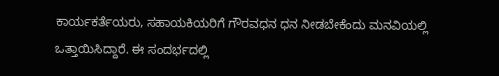ಕಾರ್ಯಕರ್ತೆಯರು, ಸಹಾಯಕಿಯರಿಗೆ ಗೌರವಧನ ಧನ ನೀಡಬೇಕೆಂದು ಮನವಿಯಲ್ಲಿ ಒತ್ತಾಯಿಸಿದ್ದಾರೆ. ಈ ಸಂದರ್ಭದಲ್ಲಿ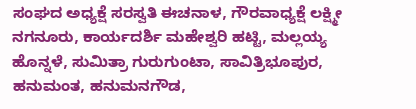ಸಂಘದ ಅಧ್ಯಕ್ಷೆ ಸರಸ್ವತಿ ಈಚನಾಳ, ಗೌರವಾಧ್ಯಕ್ಷೆ ಲಕ್ಷ್ಮೀ ನಗನೂರು, ಕಾರ್ಯದರ್ಶಿ ಮಹೇಶ್ವರಿ ಹಟ್ಟಿ, ಮಲ್ಲಯ್ಯ ಹೊನ್ನಳೆ, ಸುಮಿತ್ರಾ ಗುರುಗುಂಟಾ, ಸಾವಿತ್ರಿಭೂಪುರ, ಹನುಮಂತ, ಹನುಮನಗೌಡ,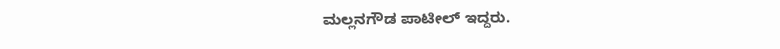ಮಲ್ಲನಗೌಡ ಪಾಟೀಲ್ ಇದ್ದರು.